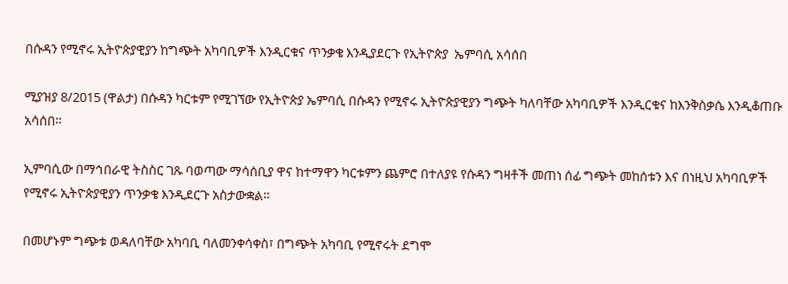በሱዳን የሚኖሩ ኢትዮጵያዊያን ከግጭት አካባቢዎች እንዲርቁና ጥንቃቄ እንዲያደርጉ የኢትዮጵያ  ኤምባሲ አሳሰበ

ሚያዝያ 8/2015 (ዋልታ) በሱዳን ካርቱም የሚገኘው የኢትዮጵያ ኤምባሲ በሱዳን የሚኖሩ ኢትዮጵያዊያን ግጭት ካለባቸው አካባቢዎች እንዲርቁና ከእንቅስቃሴ እንዲቆጠቡ አሳሰበ።

ኢምባሲው በማኅበራዊ ትስስር ገጹ ባወጣው ማሳሰቢያ ዋና ከተማዋን ካርቱምን ጨምሮ በተለያዩ የሱዳን ግዛቶች መጠነ ሰፊ ግጭት መከሰቱን እና በነዚህ አካባቢዎች የሚኖሩ ኢትዮጵያዊያን ጥንቃቄ እንዲደርጉ አስታውቋል።

በመሆኑም ግጭቱ ወዳለባቸው አካባቢ ባለመንቀሳቀስ፣ በግጭት አካባቢ የሚኖሩት ደግሞ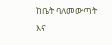ከቤት ባለመውጣት እና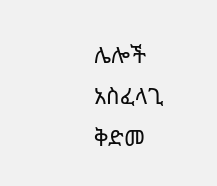ሌሎች አስፈላጊ ቅድመ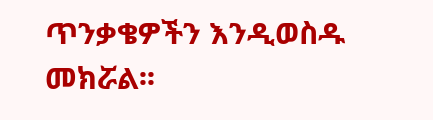ጥንቃቄዎችን እንዲወስዱ መክሯል፡፡